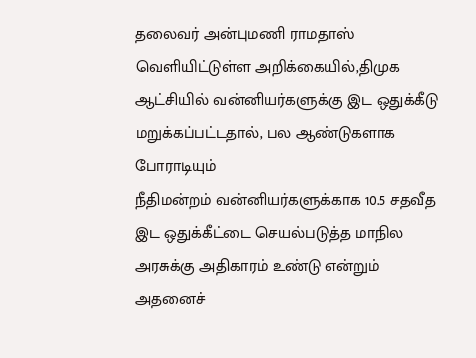தலைவர் அன்புமணி ராமதாஸ் வெளியிட்டுள்ள அறிக்கையில்,திமுக ஆட்சியில் வன்னியர்களுக்கு இட ஒதுக்கீடு மறுக்கப்பட்டதால், பல ஆண்டுகளாக போராடியும்
நீதிமன்றம் வன்னியர்களுக்காக 10.5 சதவீத இட ஒதுக்கீட்டை செயல்படுத்த மாநில அரசுக்கு அதிகாரம் உண்டு என்றும் அதனைச்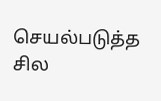செயல்படுத்த சில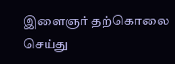இளைஞர் தற்கொலை செய்து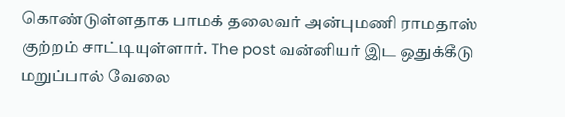கொண்டுள்ளதாக பாமக் தலைவர் அன்புமணி ராமதாஸ் குற்றம் சாட்டியுள்ளார். The post வன்னியர் இட ஒதுக்கீடு மறுப்பால் வேலை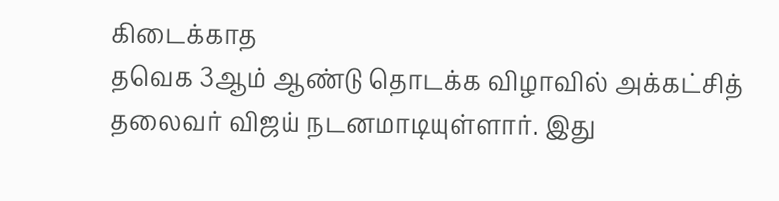கிடைக்காத
தவெக 3ஆம் ஆண்டு தொடக்க விழாவில் அக்கட்சித் தலைவர் விஜய் நடனமாடியுள்ளார். இது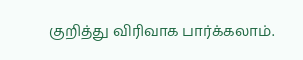குறித்து விரிவாக பார்க்கலாம்.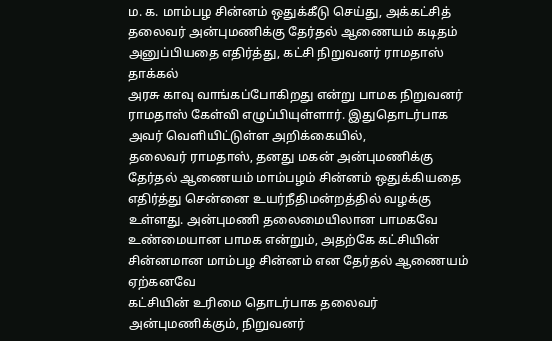ம. க. மாம்பழ சின்னம் ஒதுக்கீடு செய்து, அக்கட்சித் தலைவர் அன்புமணிக்கு தேர்தல் ஆணையம் கடிதம் அனுப்பியதை எதிர்த்து, கட்சி நிறுவனர் ராமதாஸ் தாக்கல்
அரசு காவு வாங்கப்போகிறது என்று பாமக நிறுவனர் ராமதாஸ் கேள்வி எழுப்பியுள்ளார். இதுதொடர்பாக அவர் வெளியிட்டுள்ள அறிக்கையில்,
தலைவர் ராமதாஸ், தனது மகன் அன்புமணிக்கு தேர்தல் ஆணையம் மாம்பழம் சின்னம் ஒதுக்கியதை எதிர்த்து சென்னை உயர்நீதிமன்றத்தில் வழக்கு
உள்ளது. அன்புமணி தலைமையிலான பாமகவே உண்மையான பாமக என்றும், அதற்கே கட்சியின் சின்னமான மாம்பழ சின்னம் என தேர்தல் ஆணையம் ஏற்கனவே
கட்சியின் உரிமை தொடர்பாக தலைவர் அன்புமணிக்கும், நிறுவனர்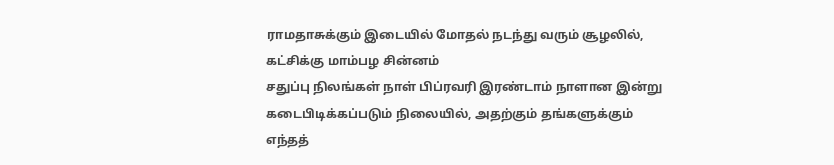ராமதாசுக்கும் இடையில் மோதல் நடந்து வரும் சூழலில், கட்சிக்கு மாம்பழ சின்னம்
சதுப்பு நிலங்கள் நாள் பிப்ரவரி இரண்டாம் நாளான இன்று கடைபிடிக்கப்படும் நிலையில், அதற்கும் தங்களுக்கும் எந்தத்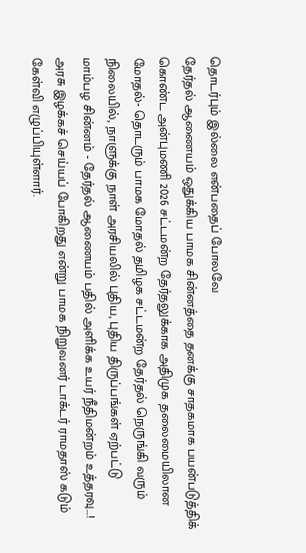தொடர்பும் இல்லை என்பதைப் போலவே
தேர்தல் ஆணையம் ஒதுக்கிய பாமக சின்னத்தை தனக்கு சாதகமாக பயன்படுத்திக் கொண்ட அன்புமணி 2026 சட்டமன்ற தேர்தலுக்காக அதிமுக தலைமையிலான
மோதல்- தொடரும் பாமக மோதல் தமிழக சட்டமன்ற தேர்தல் நெருங்கி வரும் நிலையில், நாளுக்கு நாள் அரசியலில் புதிய, புதிய திருப்பங்கள் ஏற்பட்டு
மாம்பழ சின்னம் - தேர்தல் ஆணையம் பதில் அளிக்க உயர் நீதிமன்றம் உத்தரவு...!
அரசு இழக்கச் செய்யப் போகிறது என்று பாமக நிறுவனர் டாக்டர் ராமதாஸ் கடும் கேள்வி எழுப்பியுள்ளார்.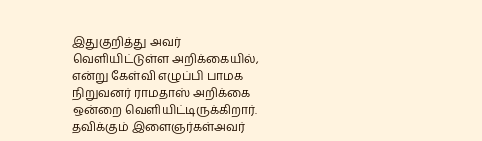இதுகுறித்து அவர் வெளியிட்டுள்ள அறிக்கையில்,
என்று கேள்வி எழுப்பி பாமக நிறுவனர் ராமதாஸ் அறிக்கை ஒன்றை வெளியிட்டிருக்கிறார். தவிக்கும் இளைஞர்கள்அவர்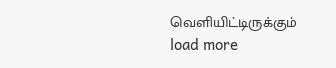வெளியிட்டிருக்கும்
load more